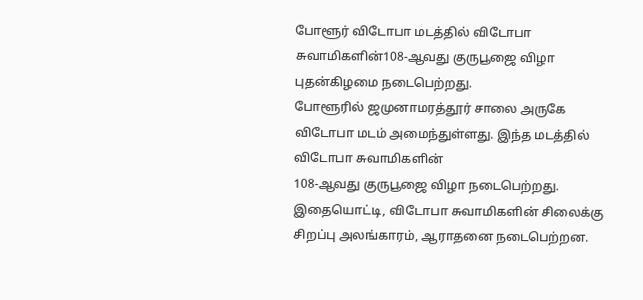போளூர் விடோபா மடத்தில் விடோபா சுவாமிகளின்108-ஆவது குருபூஜை விழா புதன்கிழமை நடைபெற்றது.
போளூரில் ஜமுனாமரத்தூர் சாலை அருகே விடோபா மடம் அமைந்துள்ளது. இந்த மடத்தில் விடோபா சுவாமிகளின்
108-ஆவது குருபூஜை விழா நடைபெற்றது. இதையொட்டி, விடோபா சுவாமிகளின் சிலைக்கு சிறப்பு அலங்காரம், ஆராதனை நடைபெற்றன.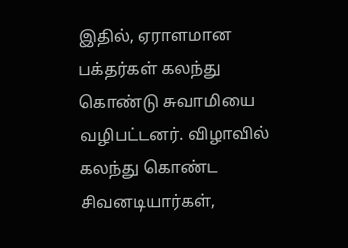இதில், ஏராளமான பக்தர்கள் கலந்து கொண்டு சுவாமியை வழிபட்டனர். விழாவில் கலந்து கொண்ட சிவனடியார்கள்,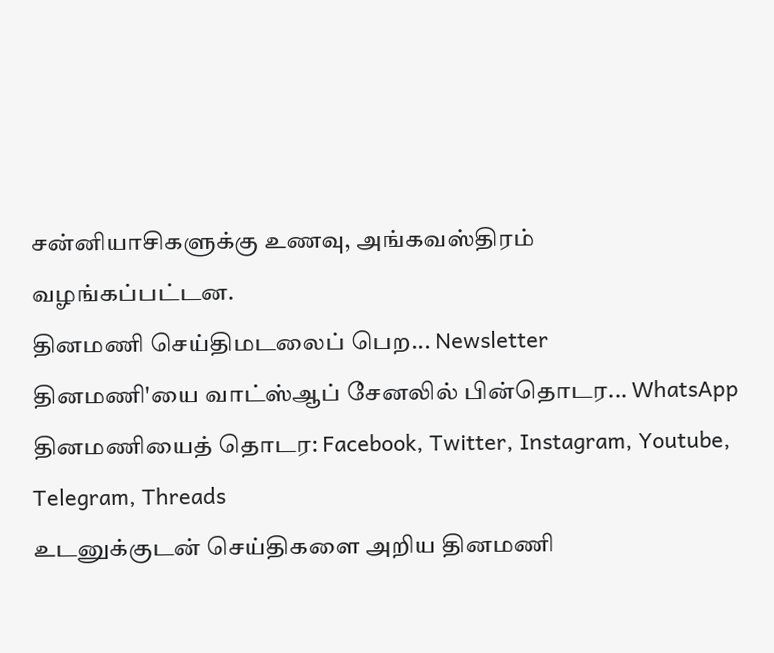சன்னியாசிகளுக்கு உணவு, அங்கவஸ்திரம்
வழங்கப்பட்டன.
தினமணி செய்திமடலைப் பெற... Newsletter
தினமணி'யை வாட்ஸ்ஆப் சேனலில் பின்தொடர... WhatsApp
தினமணியைத் தொடர: Facebook, Twitter, Instagram, Youtube, Telegram, Threads
உடனுக்குடன் செய்திகளை அறிய தினமணி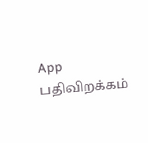App பதிவிறக்கம்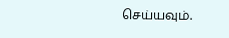செய்யவும்.